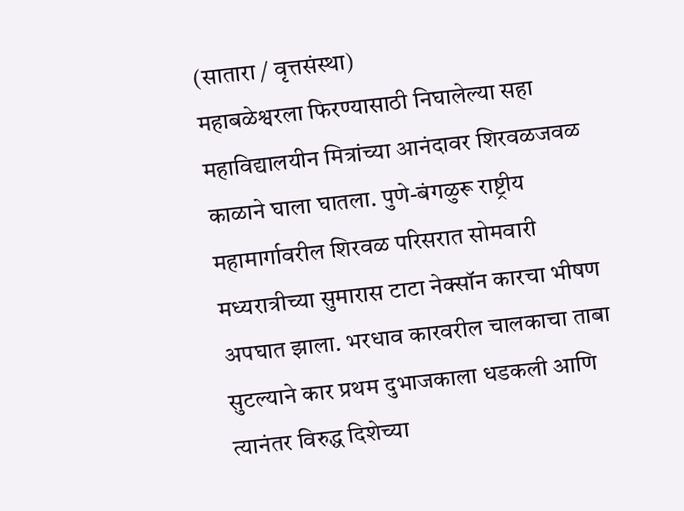(सातारा / वृत्तसंस्था)
महाबळेश्वरला फिरण्यासाठी निघालेल्या सहा महाविद्यालयीन मित्रांच्या आनंदावर शिरवळजवळ काळाने घाला घातला. पुणे-बंगळुरू राष्ट्रीय महामार्गावरील शिरवळ परिसरात सोमवारी मध्यरात्रीच्या सुमारास टाटा नेक्सॉन कारचा भीषण अपघात झाला. भरधाव कारवरील चालकाचा ताबा सुटल्याने कार प्रथम दुभाजकाला धडकली आणि त्यानंतर विरुद्ध दिशेच्या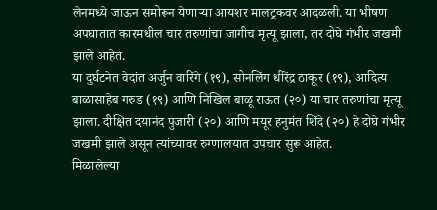लेनमध्ये जाऊन समोरून येणाऱ्या आयशर मालट्रकवर आदळली. या भीषण अपघातात कारमधील चार तरुणांचा जागीच मृत्यू झाला, तर दोघे गंभीर जखमी झाले आहेत.
या दुर्घटनेत वेदांत अर्जुन वारिंगे (१९), सोनलिंग धीरेंद्र ठाकूर (१९), आदित्य बाळासाहेब गरुड (१९) आणि निखिल बाळू राऊत (२०) या चार तरुणांचा मृत्यू झाला. दीक्षित दयानंद पुजारी (२०) आणि मयूर हनुमंत शिंदे (२०) हे दोघे गंभीर जखमी झाले असून त्यांच्यावर रुग्णालयात उपचार सुरू आहेत.
मिळालेल्या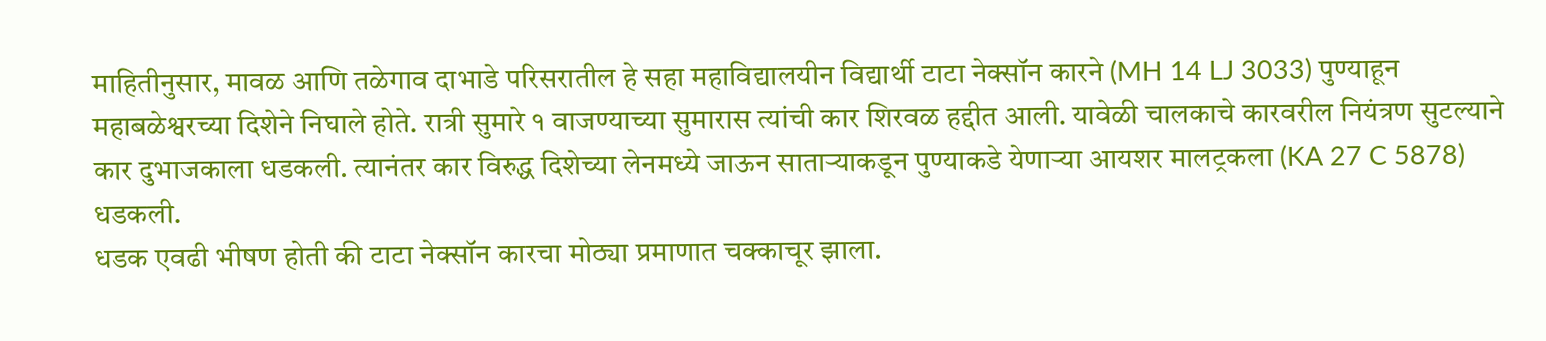माहितीनुसार, मावळ आणि तळेगाव दाभाडे परिसरातील हे सहा महाविद्यालयीन विद्यार्थी टाटा नेक्सॉन कारने (MH 14 LJ 3033) पुण्याहून महाबळेश्वरच्या दिशेने निघाले होते. रात्री सुमारे १ वाजण्याच्या सुमारास त्यांची कार शिरवळ हद्दीत आली. यावेळी चालकाचे कारवरील नियंत्रण सुटल्याने कार दुभाजकाला धडकली. त्यानंतर कार विरुद्ध दिशेच्या लेनमध्ये जाऊन साताऱ्याकडून पुण्याकडे येणाऱ्या आयशर मालट्रकला (KA 27 C 5878) धडकली.
धडक एवढी भीषण होती की टाटा नेक्सॉन कारचा मोठ्या प्रमाणात चक्काचूर झाला.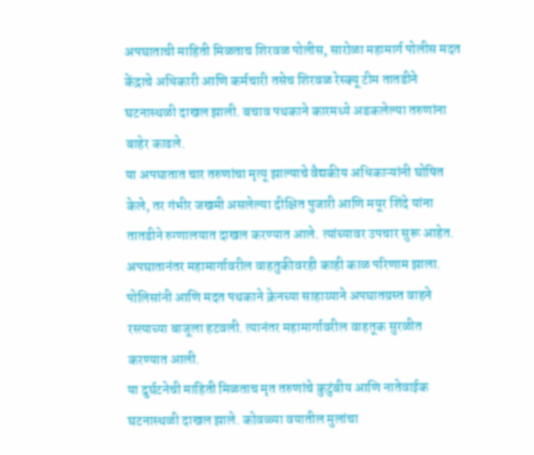अपघाताची माहिती मिळताच शिरवळ पोलीस, सारोळा महामार्ग पोलीस मदत केंद्राचे अधिकारी आणि कर्मचारी तसेच शिरवळ रेस्क्यू टीम तातडीने घटनास्थळी दाखल झाली. बचाव पथकाने कारमध्ये अडकलेल्या तरुणांना बाहेर काढले.
या अपघातात चार तरुणांचा मृत्यू झाल्याचे वैद्यकीय अधिकाऱ्यांनी घोषित केले, तर गंभीर जखमी असलेल्या दीक्षित पुजारी आणि मयूर शिंदे यांना तातडीने रुग्णालयात दाखल करण्यात आले. त्यांच्यावर उपचार सुरू आहेत.
अपघातानंतर महामार्गावरील वाहतुकीवरही काही काळ परिणाम झाला. पोलिसांनी आणि मदत पथकाने क्रेनच्या साहाय्याने अपघातग्रस्त वाहने रस्त्याच्या बाजूला हटवली. त्यानंतर महामार्गावरील वाहतूक सुरळीत करण्यात आली.
या दुर्घटनेची माहिती मिळताच मृत तरुणांचे कुटुंबीय आणि नातेवाईक घटनास्थळी दाखल झाले. कोवळ्या वयातील मुलांचा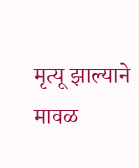मृत्यू झाल्याने मावळ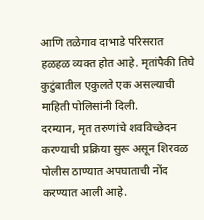आणि तळेगाव दाभाडे परिसरात हळहळ व्यक्त होत आहे. मृतांपैकी तिघे कुटुंबातील एकुलते एक असल्याची माहिती पोलिसांनी दिली.
दरम्यान, मृत तरुणांचे शवविच्छेदन करण्याची प्रक्रिया सुरू असून शिरवळ पोलीस ठाण्यात अपघाताची नोंद करण्यात आली आहे.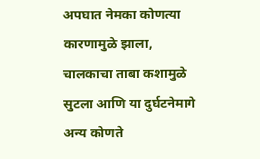अपघात नेमका कोणत्या कारणामुळे झाला, चालकाचा ताबा कशामुळे सुटला आणि या दुर्घटनेमागे अन्य कोणते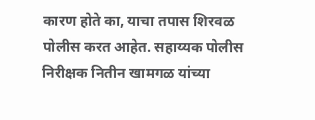कारण होते का, याचा तपास शिरवळ पोलीस करत आहेत. सहाय्यक पोलीस निरीक्षक नितीन खामगळ यांच्या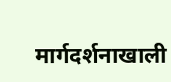मार्गदर्शनाखाली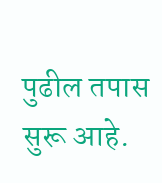पुढील तपास सुरू आहे.